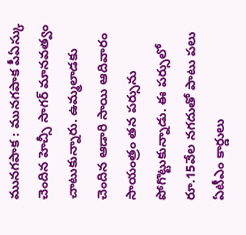మునగపాక : మునగపాక పీఏస్కు చెందిన హెచ్సీ సాగర్ మానవత్వం చాటుకున్నారు. ఉమ్మలాడకు చెందిన ఆడారి సాయి ఆదివారం సాయంత్రం తన పర్సును పోగొట్టుకున్నాడు. ఈ పర్సులో రూ.15వేల నగదుతో పాటు పలు ఏటీఎం కార్డులు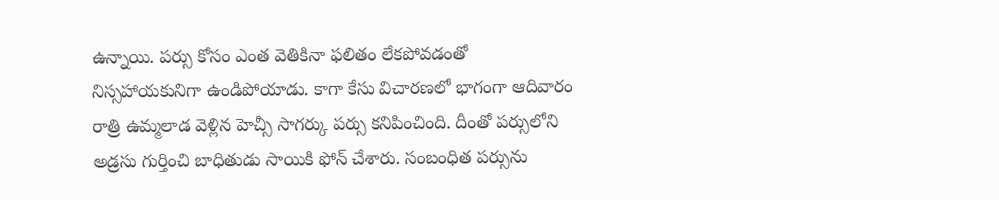ఉన్నాయి. పర్సు కోసం ఎంత వెతికినా ఫలితం లేకపోవడంతో నిస్సహాయకునిగా ఉండిపోయాడు. కాగా కేసు విచారణలో భాగంగా ఆదివారం రాత్రి ఉమ్మలాడ వెళ్లిన హెచ్సీ సాగర్కు పర్సు కనిపించింది. దీంతో పర్సులోని అడ్రసు గుర్తించి బాధితుడు సాయికి ఫోన్ చేశారు. సంబంధిత పర్సును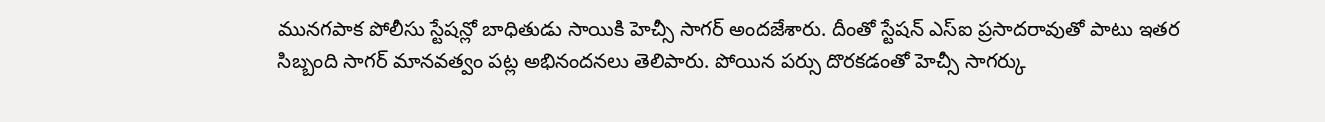మునగపాక పోలీసు స్టేషన్లో బాధితుడు సాయికి హెచ్సీ సాగర్ అందజేశారు. దీంతో స్టేషన్ ఎస్ఐ ప్రసాదరావుతో పాటు ఇతర సిబ్బంది సాగర్ మానవత్వం పట్ల అభినందనలు తెలిపారు. పోయిన పర్సు దొరకడంతో హెచ్సీ సాగర్కు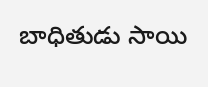బాధితుడు సాయి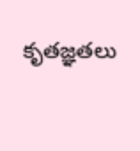కృతజ్ఞతలు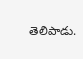తెలిపాడు.